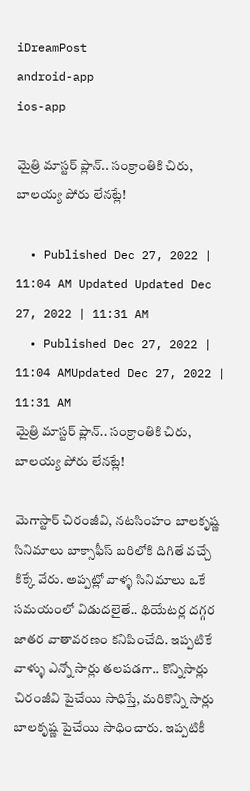iDreamPost
android-app
ios-app

మైత్రి మాస్టర్ ప్లాన్.. సంక్రాంతికి చిరు, బాలయ్య పోరు లేనట్లే!

  • Published Dec 27, 2022 | 11:04 AM Updated Updated Dec 27, 2022 | 11:31 AM
  • Published Dec 27, 2022 | 11:04 AMUpdated Dec 27, 2022 | 11:31 AM
మైత్రి మాస్టర్ ప్లాన్.. సంక్రాంతికి చిరు, బాలయ్య పోరు లేనట్లే!

మెగాస్టార్ చిరంజీవి, నటసింహం బాలకృష్ణ సినిమాలు బాక్సాఫీస్ బరిలోకి దిగితే వచ్చే కిక్కే వేరు. అప్పట్లో వాళ్ళ సినిమాలు ఒకే సమయంలో విడుదలైతే.. థియేటర్ల దగ్గర జాతర వాతావరణం కనిపించేది. ఇప్పటికే వాళ్ళు ఎన్నో సార్లు తలపడగా.. కొన్నిసార్లు చిరంజీవి పైచేయి సాధిస్తే, మరికొన్ని సార్లు బాలకృష్ణ పైచేయి సాధించారు. ఇప్పటికీ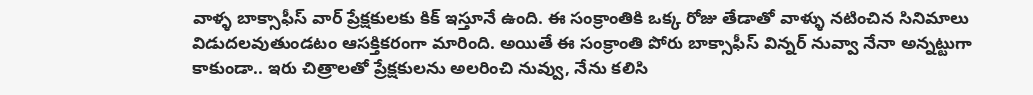వాళ్ళ బాక్సాఫీస్ వార్ ప్రేక్షకులకు కిక్ ఇస్తూనే ఉంది. ఈ సంక్రాంతికి ఒక్క రోజు తేడాతో వాళ్ళు నటించిన సినిమాలు విడుదలవుతుండటం ఆసక్తికరంగా మారింది. అయితే ఈ సంక్రాంతి పోరు బాక్సాఫీస్ విన్నర్ నువ్వా నేనా అన్నట్టుగా కాకుండా.. ఇరు చిత్రాలతో ప్రేక్షకులను అలరించి నువ్వు, నేను కలిసి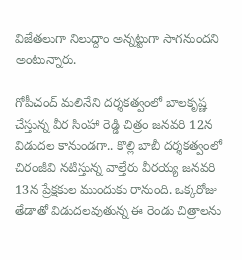విజేతలుగా నిలుద్దాం అన్నట్టుగా సాగనుందని అంటున్నారు.

గోపీచంద్ మలినేని దర్శకత్వంలో బాలకృష్ణ చేస్తున్న వీర సింహా రెడ్డి చిత్రం జనవరి 12న విడుదల కానుండగా.. కొల్లి బాబీ దర్శకత్వంలో చిరంజీవి నటిస్తున్న వాల్తేరు వీరయ్య జనవరి 13న ప్రేక్షకుల ముందుకు రానుంది. ఒక్కరోజు తేడాతో విడుదలవుతున్న ఈ రెండు చిత్రాలను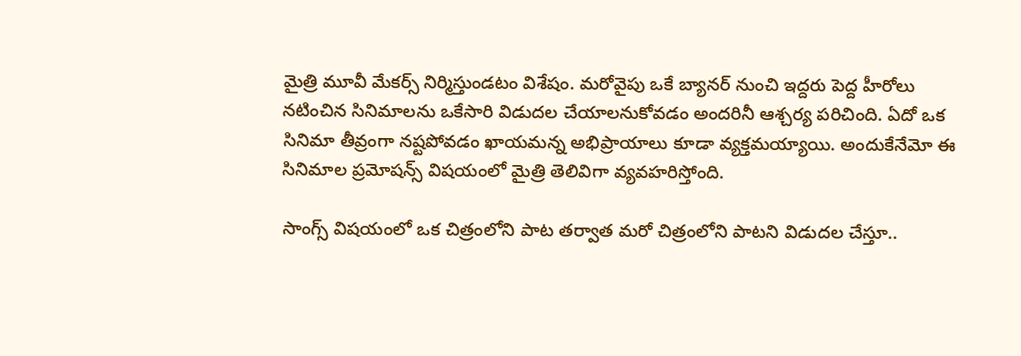మైత్రి మూవీ మేకర్స్ నిర్మిస్తుండటం విశేషం. మరోవైపు ఒకే బ్యానర్ నుంచి ఇద్దరు పెద్ద హీరోలు నటించిన సినిమాలను ఒకేసారి విడుదల చేయాలనుకోవడం అందరినీ ఆశ్చర్య పరిచింది. ఏదో ఒక సినిమా తీవ్రంగా నష్టపోవడం ఖాయమన్న అభిప్రాయాలు కూడా వ్యక్తమయ్యాయి. అందుకేనేమో ఈ సినిమాల ప్రమోషన్స్ విషయంలో మైత్రి తెలివిగా వ్యవహరిస్తోంది.

సాంగ్స్ విషయంలో ఒక చిత్రంలోని పాట తర్వాత మరో చిత్రంలోని పాటని విడుదల చేస్తూ..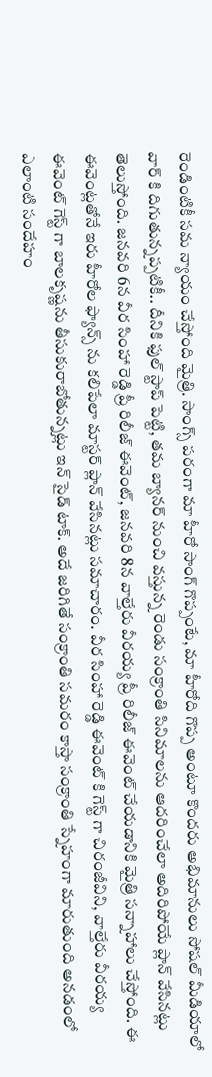రెండింటికీ సమ న్యాయం చేస్తోంది మైత్రి. సాంగ్స్ పరంగా మా హీరో సాంగ్ గొప్పంటే, మా హీరోది గొప్ప అంటూ కొందరు అభిమానులు సోషల్ మీడియాలో వార్ కి దిగుతున్నప్పటికీ.. దీనికి ఫుల్ స్టాప్ పెట్టి, తమ బ్యానర్ నుంచి వస్తున్న రెండు సంక్రాంతి సినిమాలను ఆదరించేలా అదిరిపోయే ప్లాన్ వేసినట్లు తెలుస్తోంది. జనవరి 6న వీర సింహా రెడ్డి ప్రీ రిలీజ్ ఈవెంట్, జనవరి 8న వాల్తేరు వీరయ్య ప్రీ రిలీజ్ ఈవెంట్ చేయడానికి మైత్రి సన్నాహాలు చేస్తోంది. ఈ ఈవెంట్లతోనే ఇరు హీరోల ఫ్యాన్స్ ను కలిపేలా మాస్టర్ ప్లాన్ వేసినట్లు సమాచారం. వీర సింహా రెడ్డి ఈవెంట్ కి గెస్ట్ గా చిరంజీవిని, వాల్తేరు వీరయ్య ఈవెంట్ గెస్ట్ గా బాలకృష్ణను తీసుకురాబోతున్నట్లు ఇన్ సైడ్ టాక్. అదే జరిగితే సంక్రాంతి సమరం కాస్తా సంక్రాంతి స్నేహంగా మారుతుంది అనడంలో ఎలాంటి సందేహం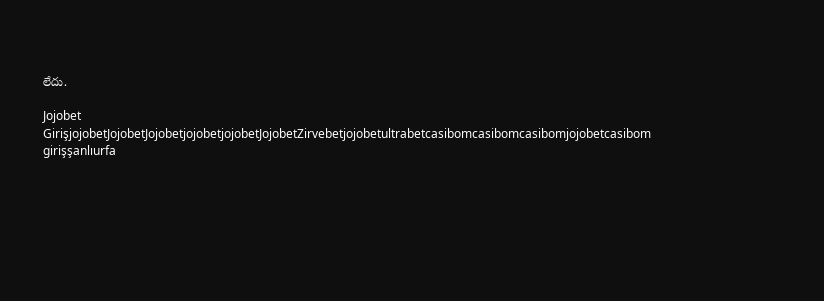లేదు.

Jojobet GirişjojobetJojobetJojobetjojobetjojobetJojobetZirvebetjojobetultrabetcasibomcasibomcasibomjojobetcasibom girişşanlıurfa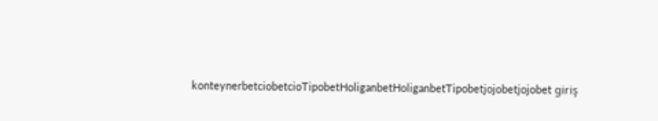konteynerbetciobetcioTipobetHoliganbetHoliganbetTipobetjojobetjojobet giriş